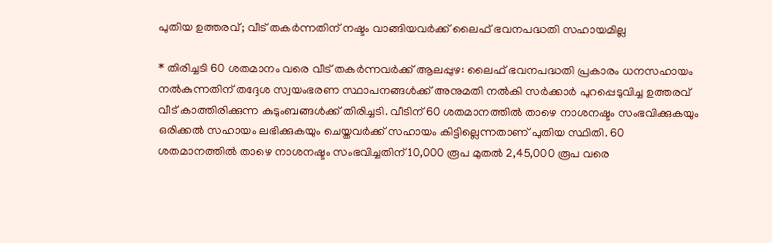പുതിയ ഉത്തരവ്; വീട് തകർന്നതിന് നഷ്ടം വാങ്ങിയവർക്ക് ലൈഫ് ഭവനപദ്ധതി സഹായമില്ല

* തിരിച്ചടി 60 ശതമാനം വരെ വീട് തകർന്നവർക്ക് ആലപ്പുഴ: ലൈഫ് ഭവനപദ്ധതി പ്രകാരം ധനസഹായം നൽകുന്നതിന് തദ്ദേശ സ്വയംഭരണ സ്ഥാപനങ്ങൾക്ക് അനുമതി നൽകി സർക്കാർ പുറപ്പെടുവിച്ച ഉത്തരവ് വീട് കാത്തിരിക്കുന്ന കുടുംബങ്ങൾക്ക് തിരിച്ചടി. വീടിന് 60 ശതമാനത്തിൽ താഴെ നാശനഷ്ടം സംഭവിക്കുകയും ഒരിക്കൽ സഹായം ലഭിക്കുകയും ചെയ്തവർക്ക് സഹായം കിട്ടില്ലെന്നതാണ് പുതിയ സ്ഥിതി. 60 ശതമാനത്തിൽ താഴെ നാശനഷ്ടം സംഭവിച്ചതിന് 10,000 രൂപ മുതൽ 2,45,000 രൂപ വരെ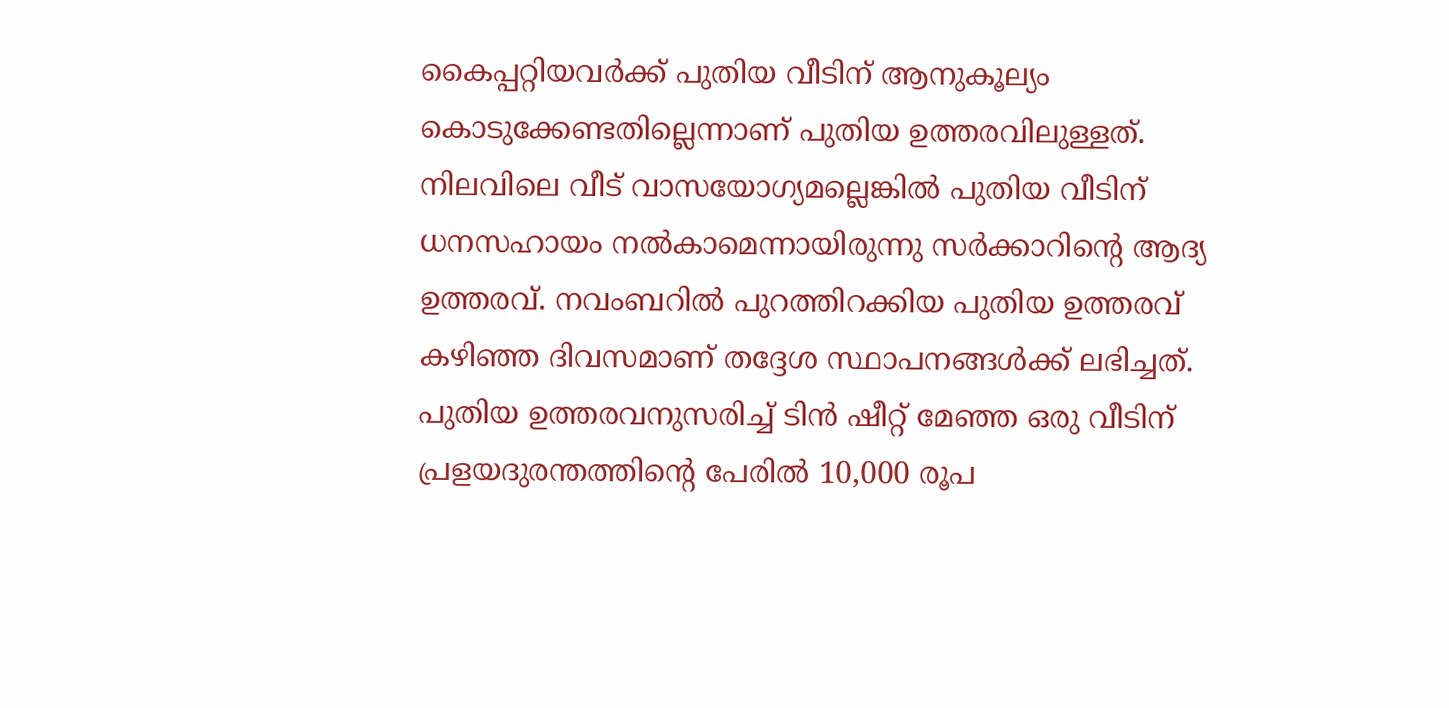കൈപ്പറ്റിയവർക്ക് പുതിയ വീടിന് ആനുകൂല്യം കൊടുക്കേണ്ടതില്ലെന്നാണ് പുതിയ ഉത്തരവിലുള്ളത്. നിലവിലെ വീട് വാസയോഗ്യമല്ലെങ്കിൽ പുതിയ വീടിന് ധനസഹായം നൽകാമെന്നായിരുന്നു സർക്കാറിന്റെ ആദ്യ ഉത്തരവ്. നവംബറിൽ പുറത്തിറക്കിയ പുതിയ ഉത്തരവ് കഴിഞ്ഞ ദിവസമാണ് തദ്ദേശ സ്ഥാപനങ്ങൾക്ക് ലഭിച്ചത്. പുതിയ ഉത്തരവനുസരിച്ച് ടിൻ ഷീറ്റ് മേഞ്ഞ ഒരു വീടിന് പ്രളയദുരന്തത്തിന്റെ പേരിൽ 10,000 രൂപ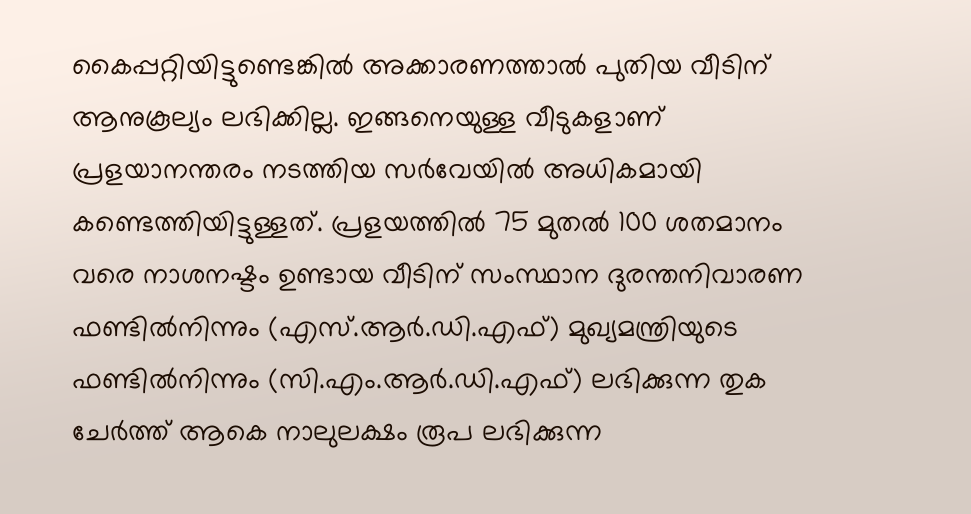കൈപ്പറ്റിയിട്ടുണ്ടെങ്കിൽ അക്കാരണത്താൽ പുതിയ വീടിന് ആനുകൂല്യം ലഭിക്കില്ല. ഇങ്ങനെയുള്ള വീടുകളാണ് പ്രളയാനന്തരം നടത്തിയ സർവേയിൽ അധികമായി കണ്ടെത്തിയിട്ടുള്ളത്. പ്രളയത്തിൽ 75 മുതൽ 100 ശതമാനം വരെ നാശനഷ്ടം ഉണ്ടായ വീടിന് സംസ്ഥാന ദുരന്തനിവാരണ ഫണ്ടിൽനിന്നും (എസ്.ആർ.ഡി.എഫ്) മുഖ്യമന്ത്രിയുടെ ഫണ്ടിൽനിന്നും (സി.എം.ആർ.ഡി.എഫ്) ലഭിക്കുന്ന തുക ചേർത്ത് ആകെ നാലുലക്ഷം രൂപ ലഭിക്കുന്ന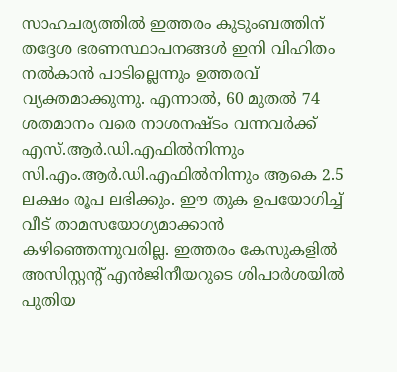സാഹചര്യത്തിൽ ഇത്തരം കുടുംബത്തിന് തദ്ദേശ ഭരണസ്ഥാപനങ്ങൾ ഇനി വിഹിതം നൽകാൻ പാടില്ലെന്നും ഉത്തരവ് വ്യക്തമാക്കുന്നു. എന്നാൽ, 60 മുതൽ 74 ശതമാനം വരെ നാശനഷ്ടം വന്നവർക്ക് എസ്.ആർ.ഡി.എഫിൽനിന്നും സി.എം.ആർ.ഡി.എഫിൽനിന്നും ആകെ 2.5 ലക്ഷം രൂപ ലഭിക്കും. ഈ തുക ഉപയോഗിച്ച് വീ‌ട് താമസയോഗ്യമാക്കാൻ കഴിഞ്ഞെന്നുവരില്ല. ഇത്തരം കേസുകളിൽ അസിസ്റ്റന്‍റ് എൻജിനീയറുടെ ശിപാർശയിൽ പുതിയ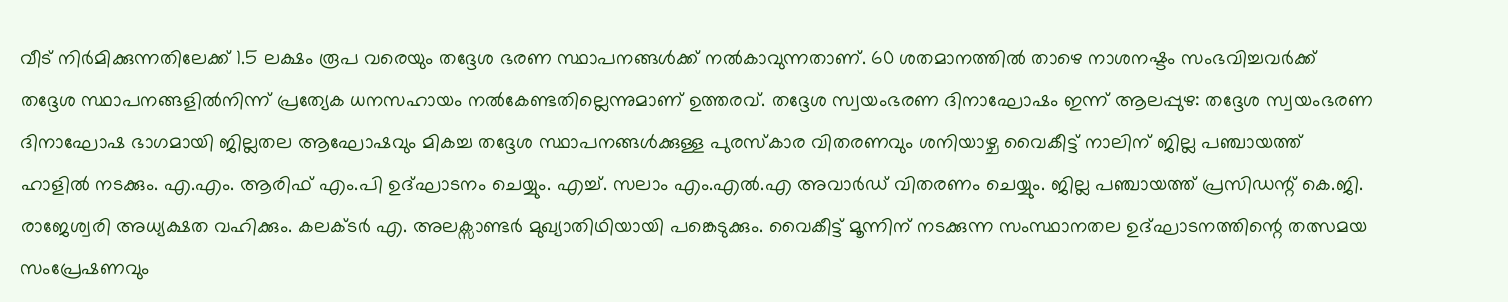വീട് നിർമിക്കുന്നതിലേക്ക് 1.5 ലക്ഷം രൂപ വരെയും തദ്ദേശ ഭരണ സ്ഥാപനങ്ങൾക്ക് നൽകാവുന്നതാണ്. 60 ശതമാനത്തിൽ താഴെ നാശനഷ്ടം സംഭവിച്ചവർക്ക് തദ്ദേശ സ്ഥാപനങ്ങളിൽനിന്ന് പ്രത്യേക ധനസഹായം നൽകേണ്ടതില്ലെന്നുമാണ് ഉത്തരവ്. തദ്ദേശ സ്വയംഭരണ ദിനാഘോഷം ഇന്ന് ആലപ്പുഴ: തദ്ദേശ സ്വയംഭരണ ദിനാഘോഷ ഭാഗമായി ജില്ലതല ആഘോഷവും മികച്ച തദ്ദേശ സ്ഥാപനങ്ങള്‍ക്കുള്ള പുരസ്കാര വിതരണവും ശനിയാഴ്ച വൈകീട്ട് നാലിന് ജില്ല പഞ്ചായത്ത് ഹാളില്‍ നടക്കും. എ.എം. ആരിഫ് എം.പി ഉദ്ഘാടനം ചെയ്യും. എച്ച്. സലാം എം.എല്‍.എ അവാര്‍ഡ് വിതരണം ചെയ്യും. ജില്ല പഞ്ചായത്ത് പ്രസിഡന്റ് കെ.ജി. രാജേശ്വരി അധ്യക്ഷത വഹിക്കും. കലക്ടർ എ. അലക്സാണ്ടര്‍ മുഖ്യാതിഥിയായി പങ്കെടുക്കും. വൈകീട്ട് മൂന്നിന് നടക്കുന്ന സംസ്ഥാനതല ഉദ്ഘാടനത്തിന്റെ തത്സമയ സംപ്രേഷണവും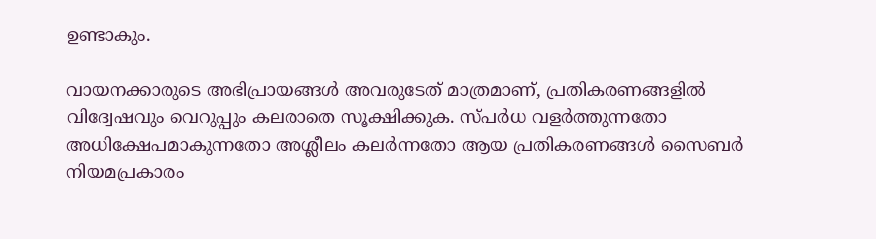ഉണ്ടാകും.

വായനക്കാരുടെ അഭിപ്രായങ്ങള്‍ അവരുടേത് മാത്രമാണ്, പ്രതികരണങ്ങളിൽ വിദ്വേഷവും വെറുപ്പും കലരാതെ സൂക്ഷിക്കുക. സ്പർധ വളർത്തുന്നതോ അധിക്ഷേപമാകുന്നതോ അശ്ലീലം കലർന്നതോ ആയ പ്രതികരണങ്ങൾ സൈബർ നിയമപ്രകാരം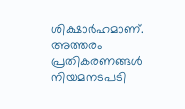ശിക്ഷാർഹമാണ്. അത്തരം പ്രതികരണങ്ങൾ നിയമനടപടി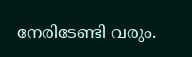നേരിടേണ്ടി വരും.